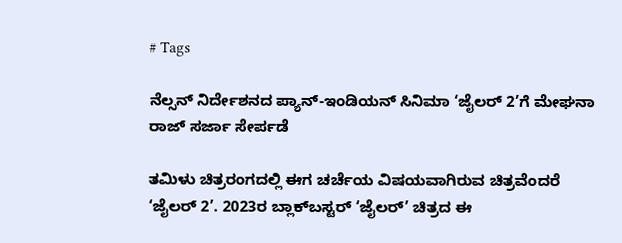# Tags

ನೆಲ್ಸನ್ ನಿರ್ದೇಶನದ ಪ್ಯಾನ್-ಇಂಡಿಯನ್ ಸಿನಿಮಾ ‘ಜೈಲರ್ 2’ಗೆ ಮೇಘನಾ ರಾಜ್ ಸರ್ಜಾ ಸೇರ್ಪಡೆ

ತಮಿಳು ಚಿತ್ರರಂಗದಲ್ಲಿ ಈಗ ಚರ್ಚೆಯ ವಿಷಯವಾಗಿರುವ ಚಿತ್ರವೆಂದರೆ ‘ಜೈಲರ್ 2’. 2023ರ ಬ್ಲಾಕ್‌ಬಸ್ಟರ್ ‘ಜೈಲರ್’ ಚಿತ್ರದ ಈ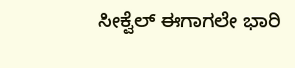ಸೀಕ್ವೆಲ್ ಈಗಾಗಲೇ ಭಾರಿ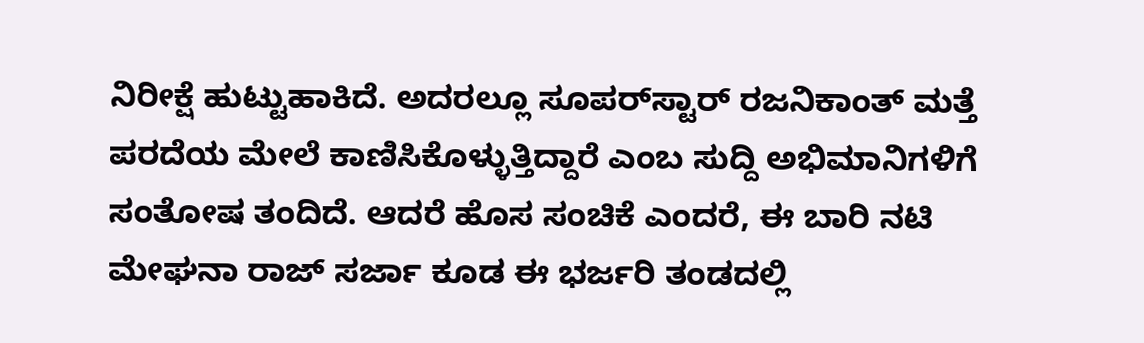ನಿರೀಕ್ಷೆ ಹುಟ್ಟುಹಾಕಿದೆ. ಅದರಲ್ಲೂ ಸೂಪರ್‌ಸ್ಟಾರ್ ರಜನಿಕಾಂತ್ ಮತ್ತೆ ಪರದೆಯ ಮೇಲೆ ಕಾಣಿಸಿಕೊಳ್ಳುತ್ತಿದ್ದಾರೆ ಎಂಬ ಸುದ್ದಿ ಅಭಿಮಾನಿಗಳಿಗೆ ಸಂತೋಷ ತಂದಿದೆ. ಆದರೆ ಹೊಸ ಸಂಚಿಕೆ ಎಂದರೆ, ಈ ಬಾರಿ ನಟಿ ಮೇಘನಾ ರಾಜ್ ಸರ್ಜಾ ಕೂಡ ಈ ಭರ್ಜರಿ ತಂಡದಲ್ಲಿ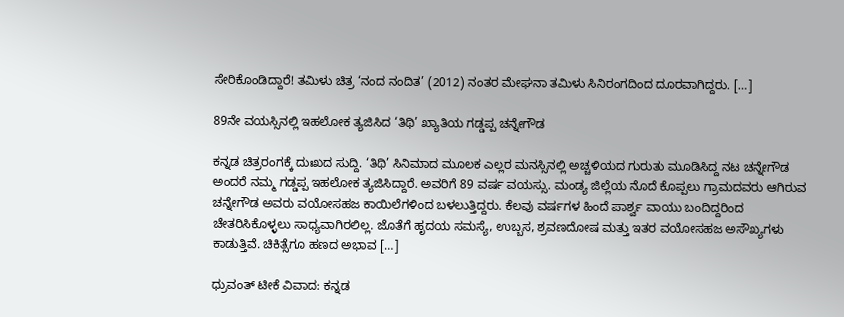ಸೇರಿಕೊಂಡಿದ್ದಾರೆ! ತಮಿಳು ಚಿತ್ರ ‘ನಂದ ನಂದಿತ’ (2012) ನಂತರ ಮೇಘನಾ ತಮಿಳು ಸಿನಿರಂಗದಿಂದ ದೂರವಾಗಿದ್ದರು. […]

89ನೇ ವಯಸ್ಸಿನಲ್ಲಿ ಇಹಲೋಕ ತ್ಯಜಿಸಿದ ‘ತಿಥಿ’ ಖ್ಯಾತಿಯ ಗಡ್ಡಪ್ಪ ಚನ್ನೇಗೌಡ

ಕನ್ನಡ ಚಿತ್ರರಂಗಕ್ಕೆ ದುಃಖದ ಸುದ್ದಿ. ‘ತಿಥಿ’ ಸಿನಿಮಾದ ಮೂಲಕ ಎಲ್ಲರ ಮನಸ್ಸಿನಲ್ಲಿ ಅಚ್ಚಳಿಯದ ಗುರುತು ಮೂಡಿಸಿದ್ದ ನಟ ಚನ್ನೇಗೌಡ ಅಂದರೆ ನಮ್ಮ ಗಡ್ಡಪ್ಪ ಇಹಲೋಕ ತ್ಯಜಿಸಿದ್ದಾರೆ. ಅವರಿಗೆ 89 ವರ್ಷ ವಯಸ್ಸು. ಮಂಡ್ಯ ಜಿಲ್ಲೆಯ ನೊದೆ ಕೊಪ್ಪಲು ಗ್ರಾಮದವರು ಆಗಿರುವ ಚನ್ನೇಗೌಡ ಅವರು ವಯೋಸಹಜ ಕಾಯಿಲೆಗಳಿಂದ ಬಳಲುತ್ತಿದ್ದರು. ಕೆಲವು ವರ್ಷಗಳ ಹಿಂದೆ ಪಾರ್ಶ್ವ ವಾಯು ಬಂದಿದ್ದರಿಂದ ಚೇತರಿಸಿಕೊಳ್ಳಲು ಸಾಧ್ಯವಾಗಿರಲಿಲ್ಲ. ಜೊತೆಗೆ ಹೃದಯ ಸಮಸ್ಯೆ, ಉಬ್ಬಸ, ಶ್ರವಣದೋಷ ಮತ್ತು ಇತರ ವಯೋಸಹಜ ಅಸೌಖ್ಯಗಳು ಕಾಡುತ್ತಿವೆ. ಚಿಕಿತ್ಸೆಗೂ ಹಣದ ಅಭಾವ […]

ಧ್ರುವಂತ್ ಟೀಕೆ ವಿವಾದ: ಕನ್ನಡ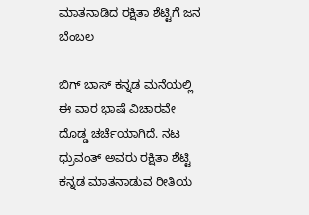ಮಾತನಾಡಿದ ರಕ್ಷಿತಾ ಶೆಟ್ಟಿಗೆ ಜನ ಬೆಂಬಲ

ಬಿಗ್ ಬಾಸ್ ಕನ್ನಡ ಮನೆಯಲ್ಲಿ ಈ ವಾರ ಭಾಷೆ ವಿಚಾರವೇ ದೊಡ್ಡ ಚರ್ಚೆಯಾಗಿದೆ. ನಟ ಧ್ರುವಂತ್ ಅವರು ರಕ್ಷಿತಾ ಶೆಟ್ಟಿ ಕನ್ನಡ ಮಾತನಾಡುವ ರೀತಿಯ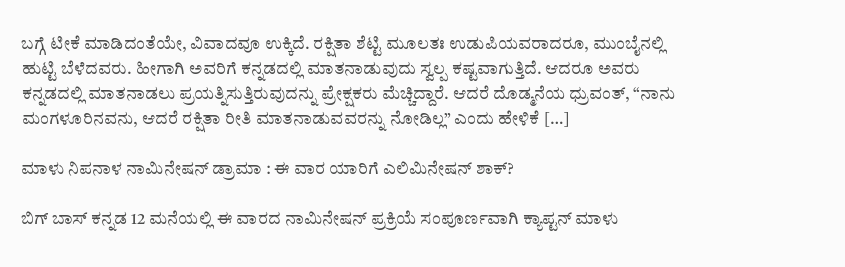ಬಗ್ಗೆ ಟೀಕೆ ಮಾಡಿದಂತೆಯೇ, ವಿವಾದವೂ ಉಕ್ಕಿದೆ. ರಕ್ಷಿತಾ ಶೆಟ್ಟಿ ಮೂಲತಃ ಉಡುಪಿಯವರಾದರೂ, ಮುಂಬೈನಲ್ಲಿ ಹುಟ್ಟಿ ಬೆಳೆದವರು. ಹೀಗಾಗಿ ಅವರಿಗೆ ಕನ್ನಡದಲ್ಲಿ ಮಾತನಾಡುವುದು ಸ್ವಲ್ಪ ಕಷ್ಟವಾಗುತ್ತಿದೆ. ಆದರೂ ಅವರು ಕನ್ನಡದಲ್ಲಿ ಮಾತನಾಡಲು ಪ್ರಯತ್ನಿಸುತ್ತಿರುವುದನ್ನು ಪ್ರೇಕ್ಷಕರು ಮೆಚ್ಚಿದ್ದಾರೆ. ಆದರೆ ದೊಡ್ಮನೆಯ ಧ್ರುವಂತ್, “ನಾನು ಮಂಗಳೂರಿನವನು, ಆದರೆ ರಕ್ಷಿತಾ ರೀತಿ ಮಾತನಾಡುವವರನ್ನು ನೋಡಿಲ್ಲ” ಎಂದು ಹೇಳಿಕೆ […]

ಮಾಳು ನಿಪನಾಳ ನಾಮಿನೇಷನ್ ಡ್ರಾಮಾ : ಈ ವಾರ ಯಾರಿಗೆ ಎಲಿಮಿನೇಷನ್ ಶಾಕ್?

ಬಿಗ್ ಬಾಸ್ ಕನ್ನಡ 12 ಮನೆಯಲ್ಲಿ ಈ ವಾರದ ನಾಮಿನೇಷನ್ ಪ್ರಕ್ರಿಯೆ ಸಂಪೂರ್ಣವಾಗಿ ಕ್ಯಾಪ್ಟನ್ ಮಾಳು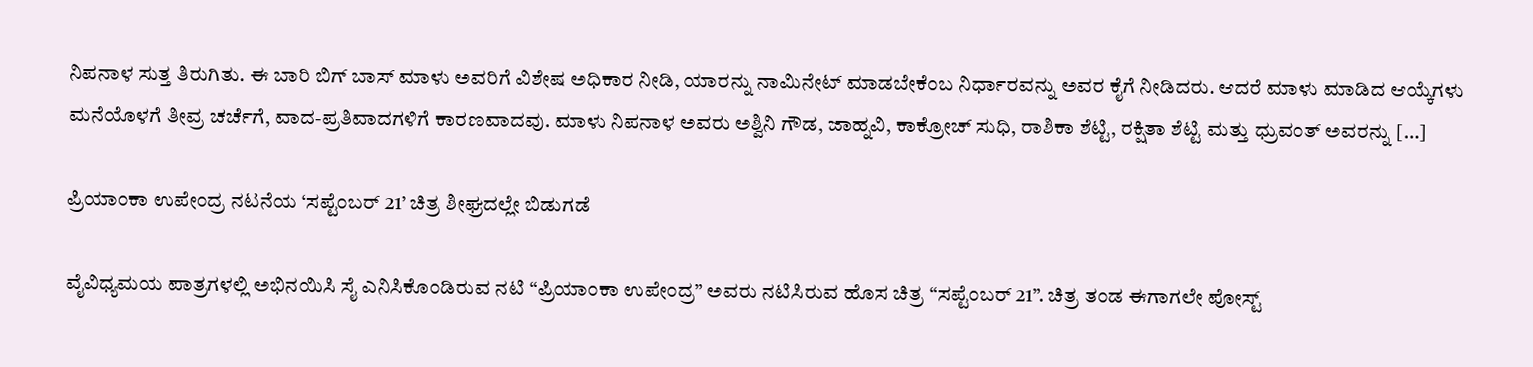ನಿಪನಾಳ ಸುತ್ತ ತಿರುಗಿತು. ಈ ಬಾರಿ ಬಿಗ್ ಬಾಸ್ ಮಾಳು ಅವರಿಗೆ ವಿಶೇಷ ಅಧಿಕಾರ ನೀಡಿ, ಯಾರನ್ನು ನಾಮಿನೇಟ್ ಮಾಡಬೇಕೆಂಬ ನಿರ್ಧಾರವನ್ನು ಅವರ ಕೈಗೆ ನೀಡಿದರು. ಆದರೆ ಮಾಳು ಮಾಡಿದ ಆಯ್ಕೆಗಳು ಮನೆಯೊಳಗೆ ತೀವ್ರ ಚರ್ಚೆಗೆ, ವಾದ-ಪ್ರತಿವಾದಗಳಿಗೆ ಕಾರಣವಾದವು. ಮಾಳು ನಿಪನಾಳ ಅವರು ಅಶ್ವಿನಿ ಗೌಡ, ಜಾಹ್ನವಿ, ಕಾಕ್ರೋಚ್ ಸುಧಿ, ರಾಶಿಕಾ ಶೆಟ್ಟಿ, ರಕ್ಷಿತಾ ಶೆಟ್ಟಿ ಮತ್ತು ಧ್ರುವಂತ್ ಅವರನ್ನು […]

ಪ್ರಿಯಾಂಕಾ ಉಪೇಂದ್ರ ನಟನೆಯ ‘ಸಪ್ಟೆಂಬರ್ 21’ ಚಿತ್ರ ಶೀಘ್ರದಲ್ಲೇ ಬಿಡುಗಡೆ

ವೈವಿಧ್ಯಮಯ ಪಾತ್ರಗಳಲ್ಲಿ ಅಭಿನಯಿಸಿ ಸೈ ಎನಿಸಿಕೊಂಡಿರುವ ನಟಿ “ಪ್ರಿಯಾಂಕಾ ಉಪೇಂದ್ರ” ಅವರು ನಟಿಸಿರುವ ಹೊಸ ಚಿತ್ರ “ಸಪ್ಟೆಂಬರ್ 21”. ಚಿತ್ರ ತಂಡ ಈಗಾಗಲೇ ಪೋಸ್ಟ್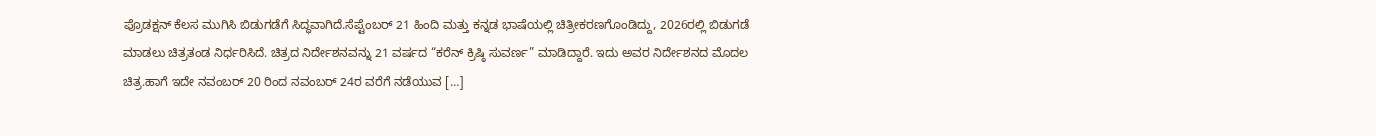ಪ್ರೊಡಕ್ಷನ್ ಕೆಲಸ ಮುಗಿಸಿ ಬಿಡುಗಡೆಗೆ ಸಿದ್ಧವಾಗಿದೆ.ಸೆಪ್ಟೆಂಬರ್ 21 ಹಿಂದಿ ಮತ್ತು ಕನ್ನಡ ಭಾಷೆಯಲ್ಲಿ ಚಿತ್ರೀಕರಣಗೊಂಡಿದ್ದು, 2026ರಲ್ಲಿ ಬಿಡುಗಡೆ ಮಾಡಲು ಚಿತ್ರತಂಡ ನಿರ್ಧರಿಸಿದೆ. ಚಿತ್ರದ ನಿರ್ದೇಶನವನ್ನು 21 ವರ್ಷದ “ಕರೆನ್ ಕ್ರಿಷ್ಠಿ ಸುವರ್ಣ” ಮಾಡಿದ್ದಾರೆ. ಇದು ಅವರ ನಿರ್ದೇಶನದ ಮೊದಲ ಚಿತ್ರ.ಹಾಗೆ ಇದೇ ನವಂಬರ್ 20 ರಿಂದ ನವಂಬರ್ 24ರ ವರೆಗೆ ನಡೆಯುವ […]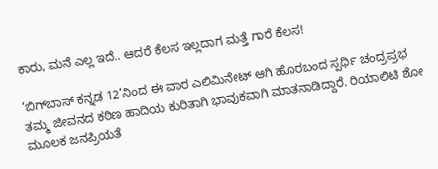ಕಾರು, ಮನೆ ಎಲ್ಲ ಇದೆ.. ಆದರೆ ಕೆಲಸ ಇಲ್ಲದಾಗ ಮತ್ತೆ ಗಾರೆ ಕೆಲಸ!

‘ಬಿಗ್‌ಬಾಸ್ ಕನ್ನಡ 12’ನಿಂದ ಈ ವಾರ ಎಲಿಮಿನೇಟ್ ಆಗಿ ಹೊರಬಂದ ಸ್ಪರ್ಧಿ ಚಂದ್ರಪ್ರಭ ತಮ್ಮ ಜೀವನದ ಕಠಿಣ ಹಾದಿಯ ಕುರಿತಾಗಿ ಭಾವುಕವಾಗಿ ಮಾತನಾಡಿದ್ದಾರೆ. ರಿಯಾಲಿಟಿ ಶೋ ಮೂಲಕ ಜನಪ್ರಿಯತೆ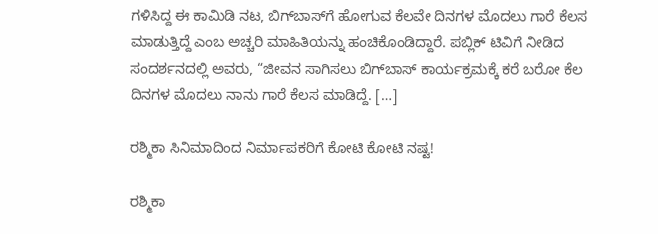ಗಳಿಸಿದ್ದ ಈ ಕಾಮಿಡಿ ನಟ, ಬಿಗ್‌ಬಾಸ್‌ಗೆ ಹೋಗುವ ಕೆಲವೇ ದಿನಗಳ ಮೊದಲು ಗಾರೆ ಕೆಲಸ ಮಾಡುತ್ತಿದ್ದೆ ಎಂಬ ಅಚ್ಚರಿ ಮಾಹಿತಿಯನ್ನು ಹಂಚಿಕೊಂಡಿದ್ದಾರೆ. ಪಬ್ಲಿಕ್ ಟಿವಿಗೆ ನೀಡಿದ ಸಂದರ್ಶನದಲ್ಲಿ ಅವರು, “ಜೀವನ ಸಾಗಿಸಲು ಬಿಗ್‌ಬಾಸ್ ಕಾರ್ಯಕ್ರಮಕ್ಕೆ ಕರೆ ಬರೋ ಕೆಲ ದಿನಗಳ ಮೊದಲು ನಾನು ಗಾರೆ ಕೆಲಸ ಮಾಡಿದ್ದೆ. […]

ರಶ್ಮಿಕಾ ಸಿನಿಮಾದಿಂದ ನಿರ್ಮಾಪಕರಿಗೆ ಕೋಟಿ ಕೋಟಿ ನಷ್ಟ!

ರಶ್ಮಿಕಾ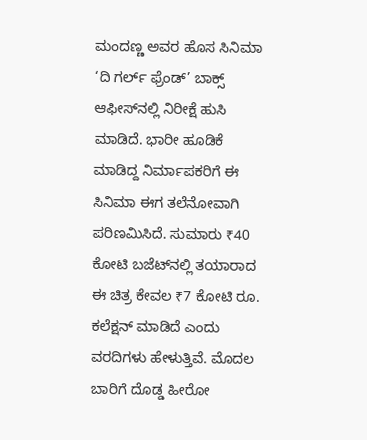ಮಂದಣ್ಣ ಅವರ ಹೊಸ ಸಿನಿಮಾ ‘ದಿ ಗರ್ಲ್ ಫ್ರೆಂಡ್’ ಬಾಕ್ಸ್ ಆಫೀಸ್‌ನಲ್ಲಿ ನಿರೀಕ್ಷೆ ಹುಸಿ ಮಾಡಿದೆ. ಭಾರೀ ಹೂಡಿಕೆ ಮಾಡಿದ್ದ ನಿರ್ಮಾಪಕರಿಗೆ ಈ ಸಿನಿಮಾ ಈಗ ತಲೆನೋವಾಗಿ ಪರಿಣಮಿಸಿದೆ. ಸುಮಾರು ₹40 ಕೋಟಿ ಬಜೆಟ್‌ನಲ್ಲಿ ತಯಾರಾದ ಈ ಚಿತ್ರ ಕೇವಲ ₹7 ಕೋಟಿ ರೂ. ಕಲೆಕ್ಷನ್ ಮಾಡಿದೆ ಎಂದು ವರದಿಗಳು ಹೇಳುತ್ತಿವೆ. ಮೊದಲ ಬಾರಿಗೆ ದೊಡ್ಡ ಹೀರೋ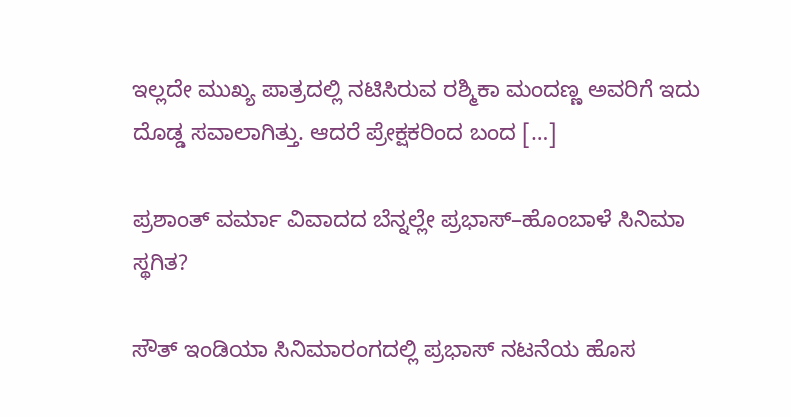ಇಲ್ಲದೇ ಮುಖ್ಯ ಪಾತ್ರದಲ್ಲಿ ನಟಿಸಿರುವ ರಶ್ಮಿಕಾ ಮಂದಣ್ಣ ಅವರಿಗೆ ಇದು ದೊಡ್ಡ ಸವಾಲಾಗಿತ್ತು. ಆದರೆ ಪ್ರೇಕ್ಷಕರಿಂದ ಬಂದ […]

ಪ್ರಶಾಂತ್ ವರ್ಮಾ ವಿವಾದದ ಬೆನ್ನಲ್ಲೇ ಪ್ರಭಾಸ್–ಹೊಂಬಾಳೆ ಸಿನಿಮಾ ಸ್ಥಗಿತ?

ಸೌತ್‌ ಇಂಡಿಯಾ ಸಿನಿಮಾರಂಗದಲ್ಲಿ ಪ್ರಭಾಸ್ ನಟನೆಯ ಹೊಸ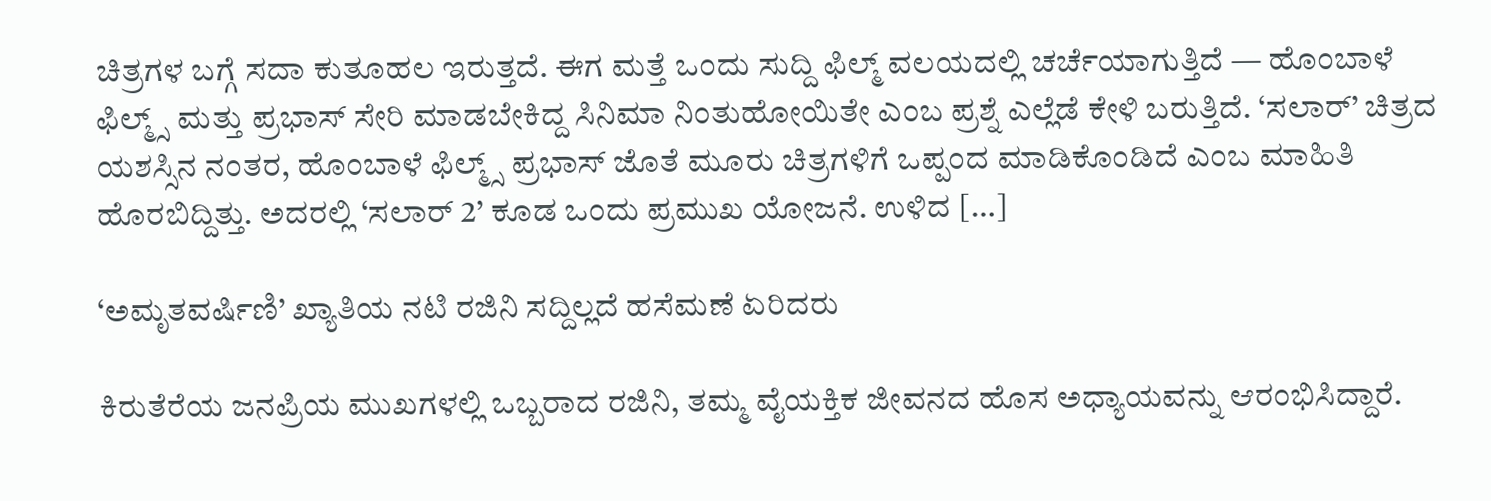ಚಿತ್ರಗಳ ಬಗ್ಗೆ ಸದಾ ಕುತೂಹಲ ಇರುತ್ತದೆ. ಈಗ ಮತ್ತೆ ಒಂದು ಸುದ್ದಿ ಫಿಲ್ಮ್ ವಲಯದಲ್ಲಿ ಚರ್ಚೆಯಾಗುತ್ತಿದೆ — ಹೊಂಬಾಳೆ ಫಿಲ್ಮ್ಸ್ ಮತ್ತು ಪ್ರಭಾಸ್ ಸೇರಿ ಮಾಡಬೇಕಿದ್ದ ಸಿನಿಮಾ ನಿಂತುಹೋಯಿತೇ ಎಂಬ ಪ್ರಶ್ನೆ ಎಲ್ಲೆಡೆ ಕೇಳಿ ಬರುತ್ತಿದೆ. ‘ಸಲಾರ್’ ಚಿತ್ರದ ಯಶಸ್ಸಿನ ನಂತರ, ಹೊಂಬಾಳೆ ಫಿಲ್ಮ್ಸ್ ಪ್ರಭಾಸ್ ಜೊತೆ ಮೂರು ಚಿತ್ರಗಳಿಗೆ ಒಪ್ಪಂದ ಮಾಡಿಕೊಂಡಿದೆ ಎಂಬ ಮಾಹಿತಿ ಹೊರಬಿದ್ದಿತ್ತು. ಅದರಲ್ಲಿ ‘ಸಲಾರ್ 2’ ಕೂಡ ಒಂದು ಪ್ರಮುಖ ಯೋಜನೆ. ಉಳಿದ […]

‘ಅಮೃತವರ್ಷಿಣಿ’ ಖ್ಯಾತಿಯ ನಟಿ ರಜಿನಿ ಸದ್ದಿಲ್ಲದೆ ಹಸೆಮಣೆ ಏರಿದರು

ಕಿರುತೆರೆಯ ಜನಪ್ರಿಯ ಮುಖಗಳಲ್ಲಿ ಒಬ್ಬರಾದ ರಜಿನಿ, ತಮ್ಮ ವೈಯಕ್ತಿಕ ಜೀವನದ ಹೊಸ ಅಧ್ಯಾಯವನ್ನು ಆರಂಭಿಸಿದ್ದಾರೆ.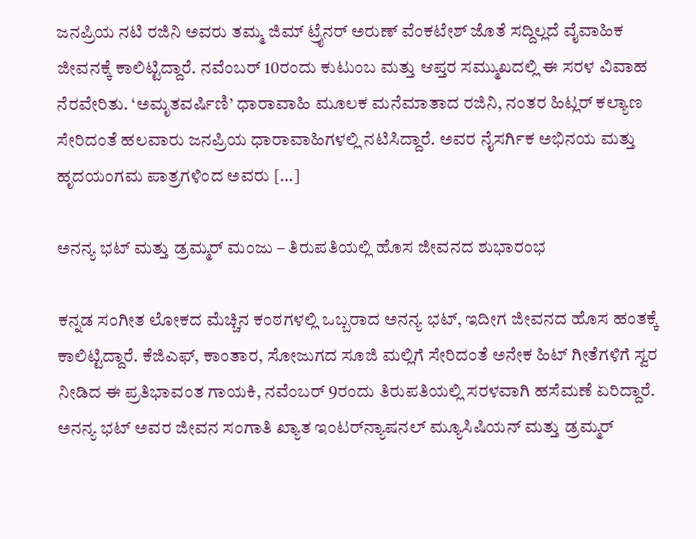ಜನಪ್ರಿಯ ನಟಿ ರಜಿನಿ ಅವರು ತಮ್ಮ ಜಿಮ್ ಟ್ರೈನರ್ ಅರುಣ್ ವೆಂಕಟೇಶ್ ಜೊತೆ ಸದ್ದಿಲ್ಲದೆ ವೈವಾಹಿಕ ಜೀವನಕ್ಕೆ ಕಾಲಿಟ್ಟಿದ್ದಾರೆ. ನವೆಂಬರ್ 10ರಂದು ಕುಟುಂಬ ಮತ್ತು ಆಪ್ತರ ಸಮ್ಮುಖದಲ್ಲಿ ಈ ಸರಳ ವಿವಾಹ ನೆರವೇರಿತು. ‘ಅಮೃತವರ್ಷಿಣಿ’ ಧಾರಾವಾಹಿ ಮೂಲಕ ಮನೆಮಾತಾದ ರಜಿನಿ, ನಂತರ ಹಿಟ್ಲರ್ ಕಲ್ಯಾಣ ಸೇರಿದಂತೆ ಹಲವಾರು ಜನಪ್ರಿಯ ಧಾರಾವಾಹಿಗಳಲ್ಲಿ ನಟಿಸಿದ್ದಾರೆ. ಅವರ ನೈಸರ್ಗಿಕ ಅಭಿನಯ ಮತ್ತು ಹೃದಯಂಗಮ ಪಾತ್ರಗಳಿಂದ ಅವರು […]

ಅನನ್ಯ ಭಟ್ ಮತ್ತು ಡ್ರಮ್ಮರ್ ಮಂಜು – ತಿರುಪತಿಯಲ್ಲಿ ಹೊಸ ಜೀವನದ ಶುಭಾರಂಭ

ಕನ್ನಡ ಸಂಗೀತ ಲೋಕದ ಮೆಚ್ಚಿನ ಕಂಠಗಳಲ್ಲಿ ಒಬ್ಬರಾದ ಅನನ್ಯ ಭಟ್, ಇದೀಗ ಜೀವನದ ಹೊಸ ಹಂತಕ್ಕೆ ಕಾಲಿಟ್ಟಿದ್ದಾರೆ. ಕೆಜಿಎಫ್, ಕಾಂತಾರ, ಸೋಜುಗದ ಸೂಜಿ ಮಲ್ಲಿಗೆ ಸೇರಿದಂತೆ ಅನೇಕ ಹಿಟ್‌ ಗೀತೆಗಳಿಗೆ ಸ್ವರ ನೀಡಿದ ಈ ಪ್ರತಿಭಾವಂತ ಗಾಯಕಿ, ನವೆಂಬರ್‌ 9ರಂದು ತಿರುಪತಿಯಲ್ಲಿ ಸರಳವಾಗಿ ಹಸೆಮಣೆ ಏರಿದ್ದಾರೆ. ಅನನ್ಯ ಭಟ್ ಅವರ ಜೀವನ ಸಂಗಾತಿ ಖ್ಯಾತ ಇಂಟರ್‌ನ್ಯಾಷನಲ್ ಮ್ಯೂಸಿಷಿಯನ್ ಮತ್ತು ಡ್ರಮ್ಮರ್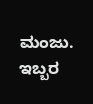ಮಂಜು. ಇಬ್ಬರ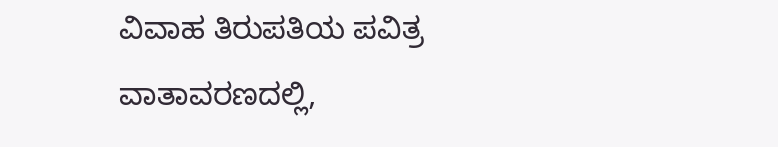ವಿವಾಹ ತಿರುಪತಿಯ ಪವಿತ್ರ ವಾತಾವರಣದಲ್ಲಿ,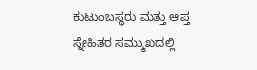ಕುಟುಂಬಸ್ಥರು ಮತ್ತು ಆಪ್ತ ಸ್ನೇಹಿತರ ಸಮ್ಮುಖದಲ್ಲಿ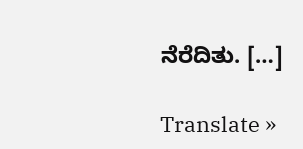ನೆರೆದಿತು. […]

Translate »